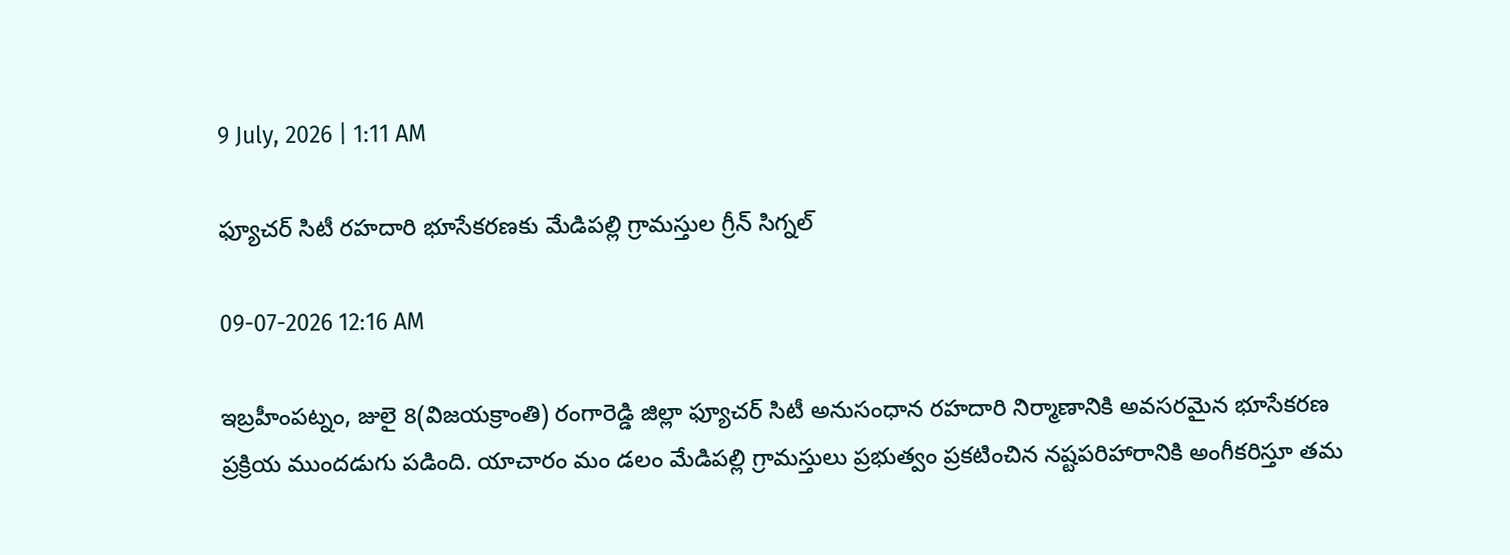9 July, 2026 | 1:11 AM

ఫ్యూచర్ సిటీ రహదారి భూసేకరణకు మేడిపల్లి గ్రామస్తుల గ్రీన్ సిగ్నల్

09-07-2026 12:16 AM

ఇబ్రహీంపట్నం, జులై 8(విజయక్రాంతి) రంగారెడ్డి జిల్లా ఫ్యూచర్ సిటీ అనుసంధాన రహదారి నిర్మాణానికి అవసరమైన భూసేకరణ ప్రక్రియ ముందడుగు పడింది. యాచారం మం డలం మేడిపల్లి గ్రామస్తులు ప్రభుత్వం ప్రకటించిన నష్టపరిహారానికి అంగీకరిస్తూ తమ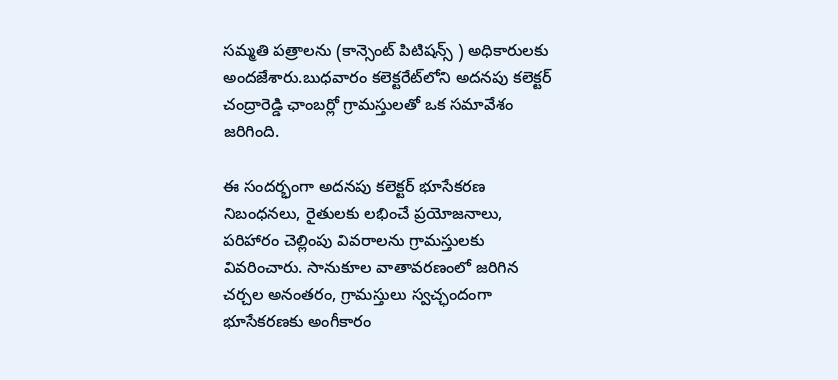సమ్మతి పత్రాలను (కాన్సెంట్ పిటిషన్స్ ) అధికారులకు అందజేశారు.బుధవారం కలెక్టరేట్‌లోని అదనపు కలెక్టర్ చంద్రారెడ్డి ఛాంబర్లో గ్రామస్తులతో ఒక సమావేశం జరిగింది.

ఈ సందర్భంగా అదనపు కలెక్టర్ భూసేకరణ నిబంధనలు, రైతులకు లభించే ప్రయోజనాలు, పరిహారం చెల్లింపు వివరాలను గ్రామస్తులకు వివరించారు. సానుకూల వాతావరణంలో జరిగిన చర్చల అనంతరం, గ్రామస్తులు స్వచ్ఛందంగా భూసేకరణకు అంగీకారం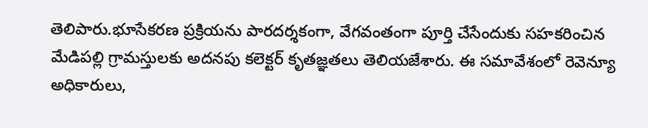తెలిపారు.భూసేకరణ ప్రక్రియను పారదర్శకంగా, వేగవంతంగా పూర్తి చేసేందుకు సహకరించిన మేడిపల్లి గ్రామస్తులకు అదనపు కలెక్టర్ కృతజ్ఞతలు తెలియజేశారు. ఈ సమావేశంలో రెవెన్యూ అధికారులు,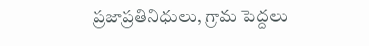ప్రజాప్రతినిధులు, గ్రామ పెద్దలు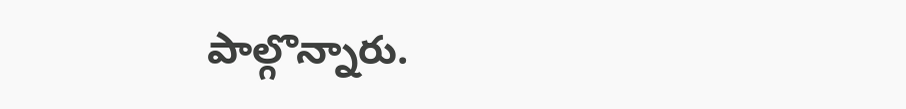పాల్గొన్నారు.